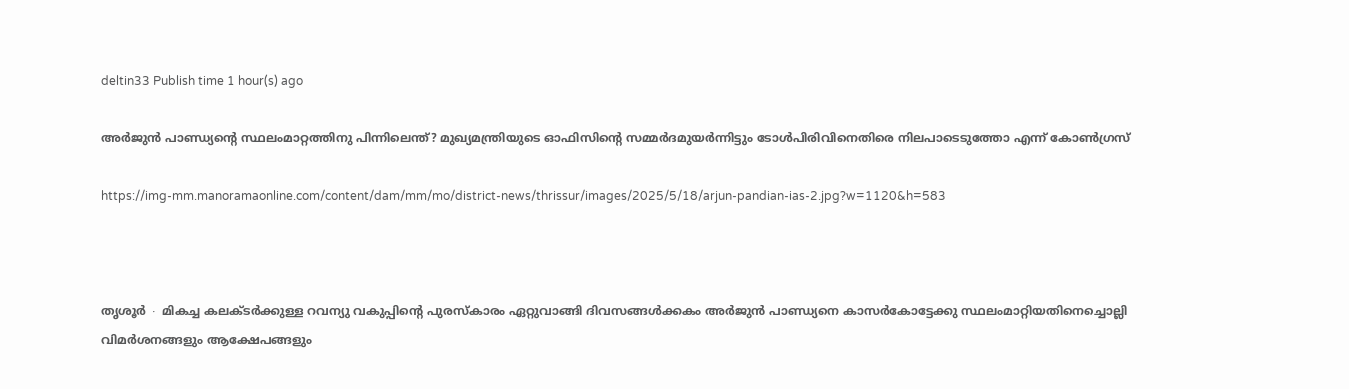deltin33 Publish time 1 hour(s) ago

അർജുൻ പാണ്ഡ്യന്റെ സ്ഥലംമാറ്റത്തിനു പിന്നിലെന്ത്? മുഖ്യമന്ത്രിയുടെ ഓഫിസിന്റെ സമ്മർദമുയർന്നിട്ടും ടോൾപിരിവിനെതിരെ നിലപാടെടുത്തോ എന്ന് കോൺഗ്രസ്

https://img-mm.manoramaonline.com/content/dam/mm/mo/district-news/thrissur/images/2025/5/18/arjun-pandian-ias-2.jpg?w=1120&h=583



തൃശൂർ ∙ മികച്ച കലക്ടർക്കുള്ള റവന്യു വകുപ്പിന്റെ പുരസ്കാരം ഏറ്റുവാങ്ങി ദിവസങ്ങൾക്കകം അർജുൻ പാണ്ഡ്യനെ കാസർകോട്ടേക്കു സ്ഥലംമാറ്റിയതിനെച്ചൊല്ലി വിമർശനങ്ങളും ആക്ഷേപങ്ങളും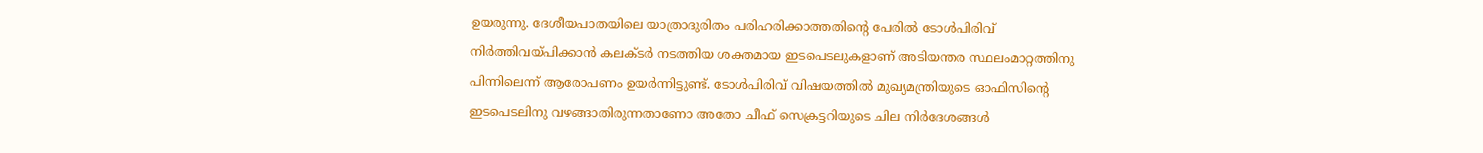ഉയരുന്നു. ദേശീയപാതയിലെ യാത്രാദുരിതം പരിഹരിക്കാത്തതിന്റെ പേരിൽ ടോൾപിരിവ് നിർത്തിവയ്പിക്കാൻ കലക്ടർ നടത്തിയ ശക്തമായ ഇടപെടലുകളാണ് അടിയന്തര സ്ഥലംമാറ്റത്തിനു പിന്നിലെന്ന് ആരോപണം ഉയർന്നിട്ടുണ്ട്. ടോൾപിരിവ് വിഷയത്തിൽ മുഖ്യമന്ത്രിയുടെ ഓഫിസിന്റെ ഇടപെടലിനു വഴങ്ങാതിരുന്നതാണോ അതോ ചീഫ് സെക്രട്ടറിയുടെ ചില നിർദേശങ്ങൾ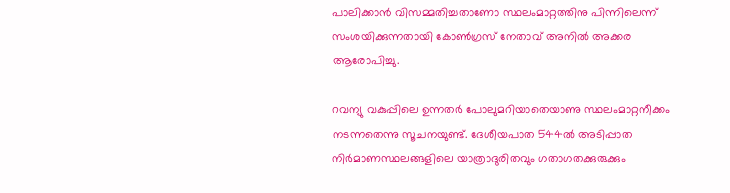പാലിക്കാൻ വിസമ്മതിച്ചതാണോ സ്ഥലംമാറ്റത്തിനു പിന്നിലെന്ന് സംശയിക്കുന്നതായി കോൺഗ്രസ് നേതാവ് അനിൽ അക്കര ആരോപിച്ചു.

റവന്യു വകുപ്പിലെ ഉന്നതർ പോലുമറിയാതെയാണു സ്ഥലംമാറ്റനീക്കം നടന്നതെന്നു സൂചനയുണ്ട്. ദേശീയപാത 544ൽ അടിപ്പാത നിർമാണസ്ഥലങ്ങളിലെ യാത്രാദുരിതവും ഗതാഗതക്കുരുക്കും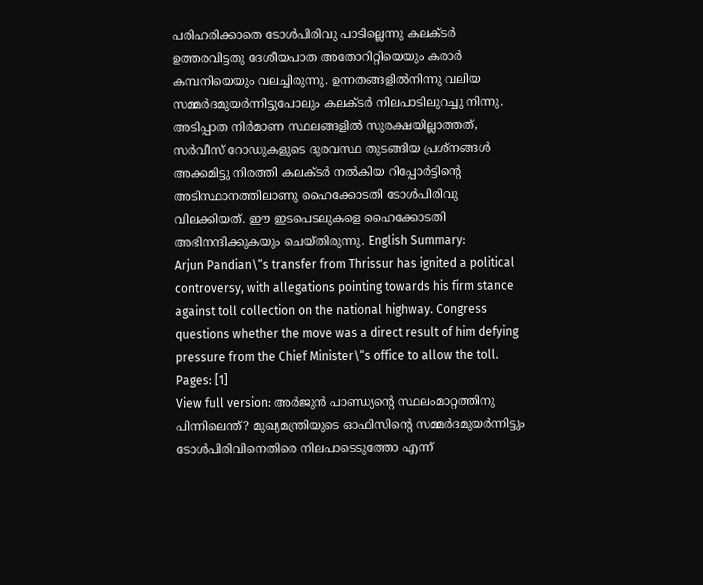പരിഹരിക്കാതെ ടോൾപിരിവു പാടില്ലെന്നു കലക്ടർ ഉത്തരവിട്ടതു ദേശീയപാത അതോറിറ്റിയെയും കരാർ കമ്പനിയെയും വലച്ചിരുന്നു. ഉന്നതങ്ങളിൽനിന്നു വലിയ സമ്മർദമുയർന്നിട്ടുപോലും കലക്ടർ നിലപാടിലുറച്ചു നിന്നു. അടിപ്പാത നിർമാണ സ്ഥലങ്ങളിൽ സുരക്ഷയില്ലാത്തത്, സർവീസ് റോഡുകളുടെ ദുരവസ്ഥ തുടങ്ങിയ പ്രശ്നങ്ങൾ അക്കമിട്ടു നിരത്തി കലക്ടർ നൽകിയ റിപ്പോർട്ടിന്റെ അടിസ്ഥാനത്തിലാണു ഹൈക്കോടതി ടോൾപിരിവു വിലക്കിയത്. ഈ ഇടപെടലുകളെ ഹൈക്കോടതി അഭിനന്ദിക്കുകയും ചെയ്തിരുന്നു. English Summary:
Arjun Pandian\“s transfer from Thrissur has ignited a political controversy, with allegations pointing towards his firm stance against toll collection on the national highway. Congress questions whether the move was a direct result of him defying pressure from the Chief Minister\“s office to allow the toll.
Pages: [1]
View full version: അർജുൻ പാണ്ഡ്യന്റെ സ്ഥലംമാറ്റത്തിനു പിന്നിലെന്ത്? മുഖ്യമന്ത്രിയുടെ ഓഫിസിന്റെ സമ്മർദമുയർന്നിട്ടും ടോൾപിരിവിനെതിരെ നിലപാടെടുത്തോ എന്ന്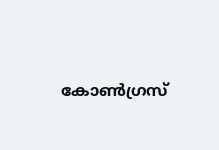കോൺഗ്രസ്